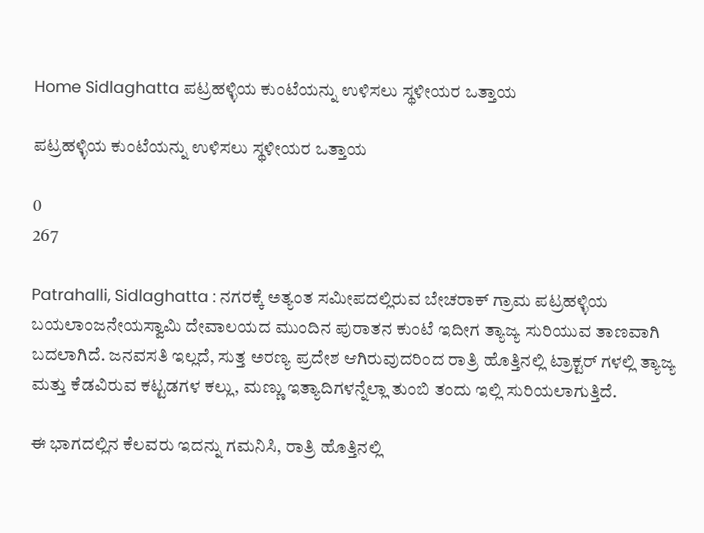Home Sidlaghatta ಪಟ್ರಹಳ್ಳಿಯ ಕುಂಟೆಯನ್ನು ಉಳಿಸಲು ಸ್ಥಳೀಯರ ಒತ್ತಾಯ

ಪಟ್ರಹಳ್ಳಿಯ ಕುಂಟೆಯನ್ನು ಉಳಿಸಲು ಸ್ಥಳೀಯರ ಒತ್ತಾಯ

0
267

Patrahalli, Sidlaghatta : ನಗರಕ್ಕೆ ಅತ್ಯಂತ ಸಮೀಪದಲ್ಲಿರುವ ಬೇಚರಾಕ್ ಗ್ರಾಮ ಪಟ್ರಹಳ್ಳಿಯ ಬಯಲಾಂಜನೇಯಸ್ವಾಮಿ ದೇವಾಲಯದ ಮುಂದಿನ ಪುರಾತನ ಕುಂಟೆ ಇದೀಗ ತ್ಯಾಜ್ಯ ಸುರಿಯುವ ತಾಣವಾಗಿ ಬದಲಾಗಿದೆ. ಜನವಸತಿ ಇಲ್ಲದೆ, ಸುತ್ತ ಅರಣ್ಯ ಪ್ರದೇಶ ಆಗಿರುವುದರಿಂದ ರಾತ್ರಿ ಹೊತ್ತಿನಲ್ಲಿ ಟ್ರಾಕ್ಟರ್ ಗಳಲ್ಲಿ ತ್ಯಾಜ್ಯ ಮತ್ತು ಕೆಡವಿರುವ ಕಟ್ಟಡಗಳ ಕಲ್ಲು, ಮಣ್ಣು ಇತ್ಯಾದಿಗಳನ್ನೆಲ್ಲಾ ತುಂಬಿ ತಂದು ಇಲ್ಲಿ ಸುರಿಯಲಾಗುತ್ತಿದೆ.

ಈ ಭಾಗದಲ್ಲಿನ ಕೆಲವರು ಇದನ್ನು ಗಮನಿಸಿ, ರಾತ್ರಿ ಹೊತ್ತಿನಲ್ಲಿ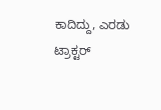ಕಾದಿದ್ದು, ಎರಡು ಟ್ರಾಕ್ಟರ್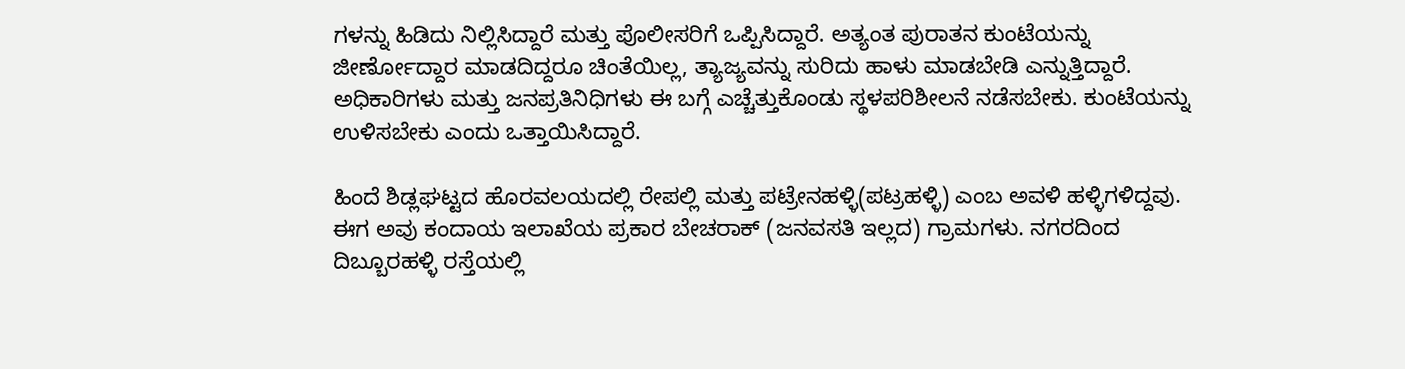ಗಳನ್ನು ಹಿಡಿದು ನಿಲ್ಲಿಸಿದ್ದಾರೆ ಮತ್ತು ಪೊಲೀಸರಿಗೆ ಒಪ್ಪಿಸಿದ್ದಾರೆ. ಅತ್ಯಂತ ಪುರಾತನ ಕುಂಟೆಯನ್ನು ಜೀರ್ಣೋದ್ದಾರ ಮಾಡದಿದ್ದರೂ ಚಿಂತೆಯಿಲ್ಲ, ತ್ಯಾಜ್ಯವನ್ನು ಸುರಿದು ಹಾಳು ಮಾಡಬೇಡಿ ಎನ್ನುತ್ತಿದ್ದಾರೆ. ಅಧಿಕಾರಿಗಳು ಮತ್ತು ಜನಪ್ರತಿನಿಧಿಗಳು ಈ ಬಗ್ಗೆ ಎಚ್ಚೆತ್ತುಕೊಂಡು ಸ್ಥಳಪರಿಶೀಲನೆ ನಡೆಸಬೇಕು. ಕುಂಟೆಯನ್ನು ಉಳಿಸಬೇಕು ಎಂದು ಒತ್ತಾಯಿಸಿದ್ದಾರೆ.

ಹಿಂದೆ ಶಿಡ್ಲಘಟ್ಟದ ಹೊರವಲಯದಲ್ಲಿ ರೇಪಲ್ಲಿ ಮತ್ತು ಪಟ್ರೇನಹಳ್ಳಿ(ಪಟ್ರಹಳ್ಳಿ) ಎಂಬ ಅವಳಿ ಹಳ್ಳಿಗಳಿದ್ದವು. ಈಗ ಅವು ಕಂದಾಯ ಇಲಾಖೆಯ ಪ್ರಕಾರ ಬೇಚರಾಕ್ (ಜನವಸತಿ ಇಲ್ಲದ) ಗ್ರಾಮಗಳು. ನಗರದಿಂದ ದಿಬ್ಬೂರಹಳ್ಳಿ ರಸ್ತೆಯಲ್ಲಿ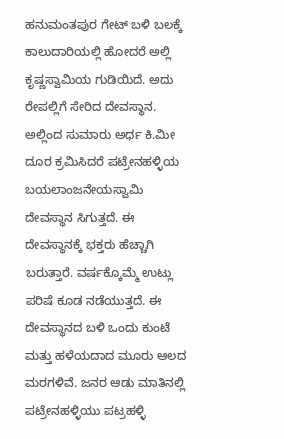ಹನುಮಂತಪುರ ಗೇಟ್ ಬಳಿ ಬಲಕ್ಕೆ ಕಾಲುದಾರಿಯಲ್ಲಿ ಹೋದರೆ ಅಲ್ಲಿ ಕೃಷ್ಣಸ್ವಾಮಿಯ ಗುಡಿಯಿದೆ. ಅದು ರೇಪಲ್ಲಿಗೆ ಸೇರಿದ ದೇವಸ್ಥಾನ. ಅಲ್ಲಿಂದ ಸುಮಾರು ಅರ್ಧ ಕಿ.ಮೀ ದೂರ ಕ್ರಮಿಸಿದರೆ ಪಟ್ರೇನಹಳ್ಳಿಯ ಬಯಲಾಂಜನೇಯಸ್ವಾಮಿ ದೇವಸ್ಥಾನ ಸಿಗುತ್ತದೆ. ಈ ದೇವಸ್ಥಾನಕ್ಕೆ ಭಕ್ತರು ಹೆಚ್ಚಾಗಿ ಬರುತ್ತಾರೆ. ವರ್ಷಕ್ಕೊಮ್ಮೆ ಉಟ್ಲು ಪರಿಷೆ ಕೂಡ ನಡೆಯುತ್ತದೆ. ಈ ದೇವಸ್ಥಾನದ ಬಳಿ ಒಂದು ಕುಂಟೆ ಮತ್ತು ಹಳೆಯದಾದ ಮೂರು ಆಲದ ಮರಗಳಿವೆ. ಜನರ ಆಡು ಮಾತಿನಲ್ಲಿ ಪಟ್ರೇನಹಳ್ಳಿಯು ಪಟ್ರಹಳ್ಳಿ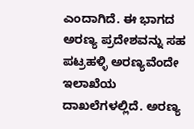ಎಂದಾಗಿದೆ. ಈ ಭಾಗದ ಅರಣ್ಯ ಪ್ರದೇಶವನ್ನು ಸಹ ಪಟ್ರಹಳ್ಳಿ ಅರಣ್ಯವೆಂದೇ ಇಲಾಖೆಯ ದಾಖಲೆಗಳಲ್ಲಿದೆ. ಅರಣ್ಯ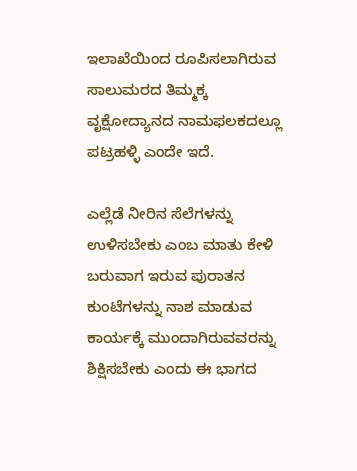ಇಲಾಖೆಯಿಂದ ರೂಪಿಸಲಾಗಿರುವ ಸಾಲುಮರದ ತಿಮ್ಮಕ್ಕ ವೃಕ್ಷೋದ್ಯಾನದ ನಾಮಫಲಕದಲ್ಲೂ ಪಟ್ರಹಳ್ಳಿ ಎಂದೇ ಇದೆ.

ಎಲ್ಲೆಡೆ ನೀರಿನ ಸೆಲೆಗಳನ್ನು ಉಳಿಸಬೇಕು ಎಂಬ ಮಾತು ಕೇಳಿ ಬರುವಾಗ ಇರುವ ಪುರಾತನ ಕುಂಟೆಗಳನ್ನು ನಾಶ ಮಾಡುವ ಕಾರ್ಯಕ್ಕೆ ಮುಂದಾಗಿರುವವರನ್ನು ಶಿಕ್ಷಿಸಬೇಕು ಎಂದು ಈ ಭಾಗದ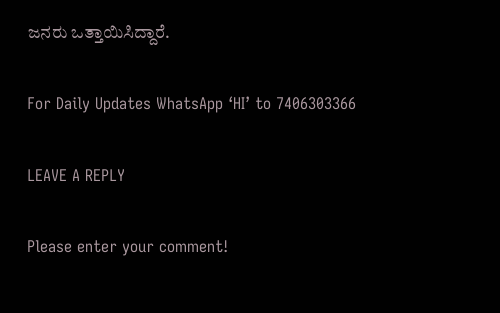ಜನರು ಒತ್ತಾಯಿಸಿದ್ದಾರೆ.

For Daily Updates WhatsApp ‘HI’ to 7406303366

LEAVE A REPLY

Please enter your comment!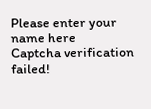Please enter your name here
Captcha verification failed!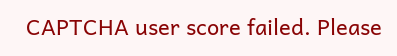CAPTCHA user score failed. Please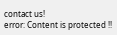contact us!
error: Content is protected !!